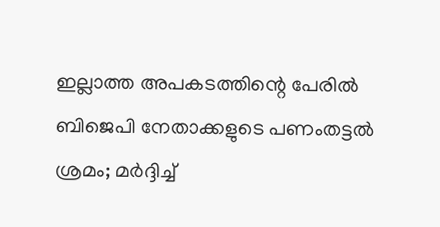ഇല്ലാത്ത അപകടത്തിന്റെ പേരില്‍ ബിജെപി നേതാക്കളുടെ പണംതട്ടല്‍ ശ്രമം; മര്‍ദ്ദിച്ച്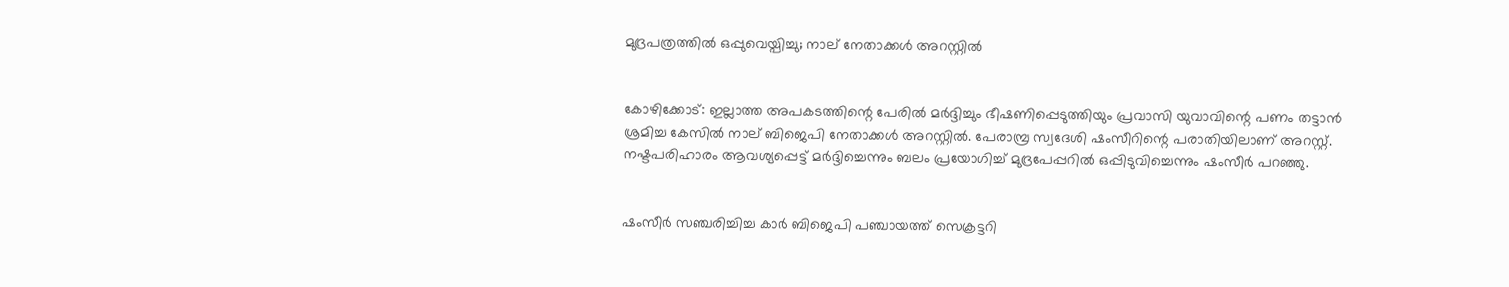മുദ്രപത്രത്തില്‍ ഒപ്പുവെയ്പിച്ചു; നാല് നേതാക്കള്‍ അറസ്റ്റില്‍


കോഴിക്കോട്: ഇല്ലാത്ത അപകടത്തിന്റെ പേരില്‍ മര്‍ദ്ദിച്ചും ഭീഷണിപ്പെടുത്തിയും പ്രവാസി യുവാവിന്റെ പണം തട്ടാന്‍ ശ്രമിച്ച കേസില്‍ നാല് ബിജെപി നേതാക്കള്‍ അറസ്റ്റില്‍. പേരാമ്പ്ര സ്വദേശി ഷംസീറിന്റെ പരാതിയിലാണ് അറസ്റ്റ്. നഷ്ടപരിഹാരം ആവശ്യപ്പെട്ട് മര്‍ദ്ദിച്ചെന്നും ബലം പ്രയോഗിച്ച് മുദ്രപേപ്പറില്‍ ഒപ്പിടുവിച്ചെന്നും ഷംസീര്‍ പറഞ്ഞു.


ഷംസീര്‍ സഞ്ചരിച്ചിച്ച കാര്‍ ബിജെപി പഞ്ചായത്ത് സെക്രട്ടറി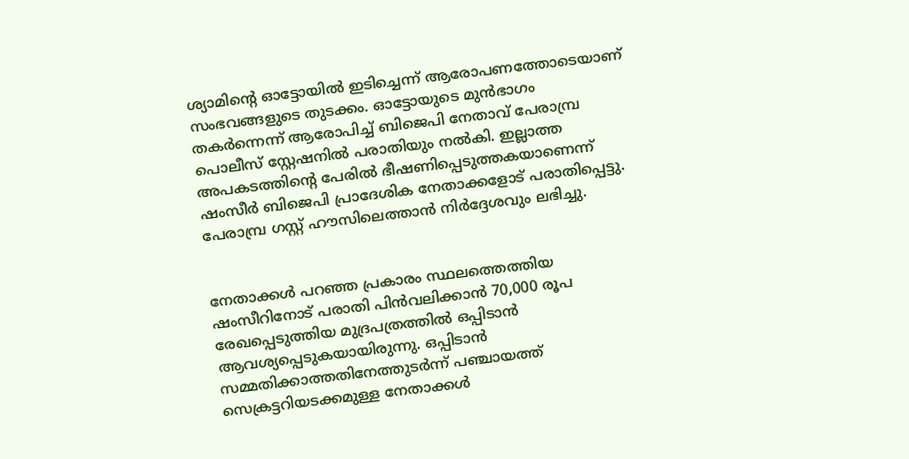ശ്യാമിന്റെ ഓട്ടോയില്‍ ഇടിച്ചെന്ന് ആരോപണത്തോടെയാണ് സംഭവങ്ങളുടെ തുടക്കം. ഓട്ടോയുടെ മുന്‍ഭാഗം തകര്‍ന്നെന്ന് ആരോപിച്ച് ബിജെപി നേതാവ് പേരാമ്പ്ര പൊലീസ് സ്റ്റേഷനില്‍ പരാതിയും നല്‍കി. ഇല്ലാത്ത അപകടത്തിന്റെ പേരില്‍ ഭീഷണിപ്പെടുത്തകയാണെന്ന് ഷംസീര്‍ ബിജെപി പ്രാദേശിക നേതാക്കളോട് പരാതിപ്പെട്ടു. പേരാമ്പ്ര ഗസ്റ്റ് ഹൗസിലെത്താന്‍ നിര്‍ദ്ദേശവും ലഭിച്ചു.


നേതാക്കള്‍ പറഞ്ഞ പ്രകാരം സ്ഥലത്തെത്തിയ ഷംസീറിനോട് പരാതി പിന്‍വലിക്കാന്‍ 70,000 രൂപ രേഖപ്പെടുത്തിയ മുദ്രപത്രത്തില്‍ ഒപ്പിടാന്‍ ആവശ്യപ്പെടുകയായിരുന്നു. ഒപ്പിടാന്‍ സമ്മതിക്കാത്തതിനേത്തുടര്‍ന്ന് പഞ്ചായത്ത് സെക്രട്ടറിയടക്കമുള്ള നേതാക്കള്‍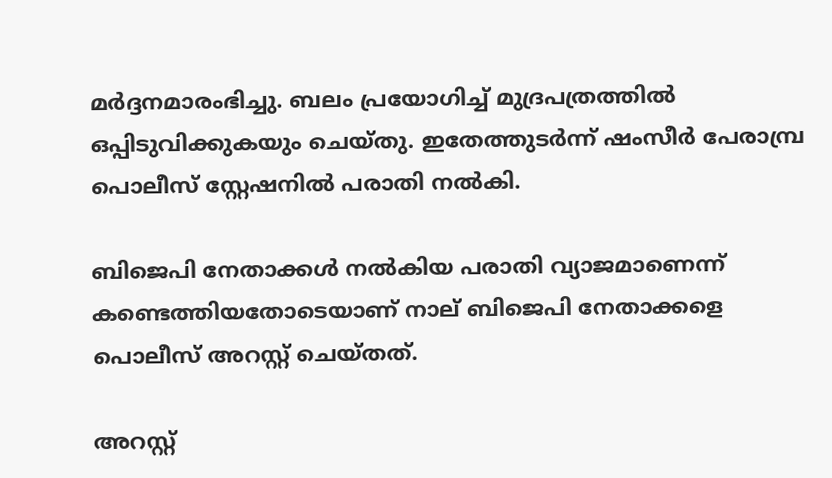മര്‍ദ്ദനമാരംഭിച്ചു. ബലം പ്രയോഗിച്ച് മുദ്രപത്രത്തില്‍ ഒപ്പിടുവിക്കുകയും ചെയ്തു. ഇതേത്തുടര്‍ന്ന് ഷംസീര്‍ പേരാമ്പ്ര പൊലീസ് സ്റ്റേഷനില്‍ പരാതി നല്‍കി.

ബിജെപി നേതാക്കള്‍ നല്‍കിയ പരാതി വ്യാജമാണെന്ന് കണ്ടെത്തിയതോടെയാണ് നാല് ബിജെപി നേതാക്കളെ പൊലീസ് അറസ്റ്റ് ചെയ്തത്.

അറസ്റ്റ്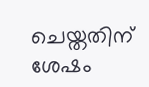ചെയ്തതിന് ശേഷം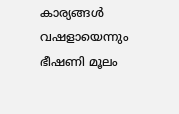കാര്യങ്ങള്‍ വഷളായെന്നും ഭീഷണി മൂലം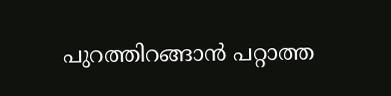പുറത്തിറങ്ങാന്‍ പറ്റാത്ത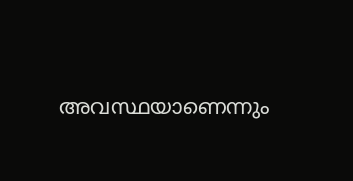അവസ്ഥയാണെന്നും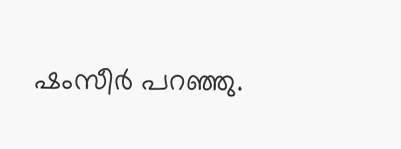ഷംസീര്‍ പറഞ്ഞു.